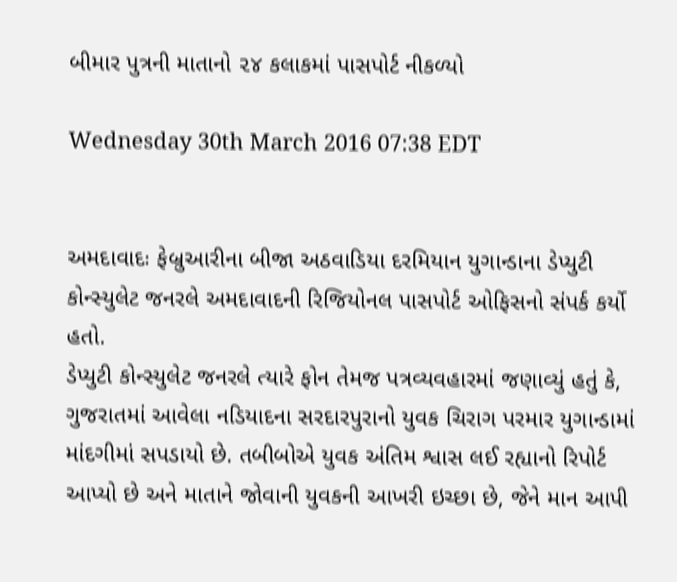બીમાર પુત્રની માતાનો ૨૪ કલાકમાં પાસપોર્ટ નીકળ્યો

Wednesday 30th March 2016 07:38 EDT


અમદાવાદઃ ફેબ્રુઆરીના બીજા અઠવાડિયા દરમિયાન યુગાન્ડાના ડેપ્યુટી કોન્સ્યુલેટ જનરલે અમદાવાદની રિજિયોનલ પાસપોર્ટ ઓફિસનો સંપર્ક કર્યો હતો.
ડેપ્યુટી કોન્સ્યુલેટ જનરલે ત્યારે ફોન તેમજ પત્રવ્યવહારમાં જણાવ્યું હતું કે, ગુજરાતમાં આવેલા નડિયાદના સરદારપુરાનો યુવક ચિરાગ પરમાર યુગાન્ડામાં માંદગીમાં સપડાયો છે. તબીબોએ યુવક અંતિમ શ્વાસ લઈ રહ્યાનો રિપોર્ટ આપ્યો છે અને માતાને જોવાની યુવકની આખરી ઇચ્છા છે, જેને માન આપી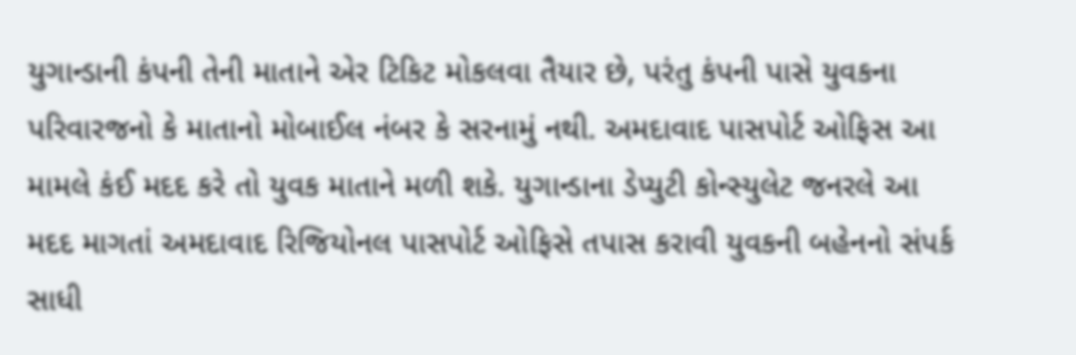યુગાન્ડાની કંપની તેની માતાને એર ટિકિટ મોકલવા તૈયાર છે, પરંતુ કંપની પાસે યુવકના પરિવારજનો કે માતાનો મોબાઈલ નંબર કે સરનામું નથી. અમદાવાદ પાસપોર્ટ ઓફિસ આ મામલે કંઈ મદદ કરે તો યુવક માતાને મળી શકે. યુગાન્ડાના ડેપ્યુટી કોન્સ્યુલેટ જનરલે આ મદદ માગતાં અમદાવાદ રિજિયોનલ પાસપોર્ટ ઓફિસે તપાસ કરાવી યુવકની બહેનનો સંપર્ક સાધી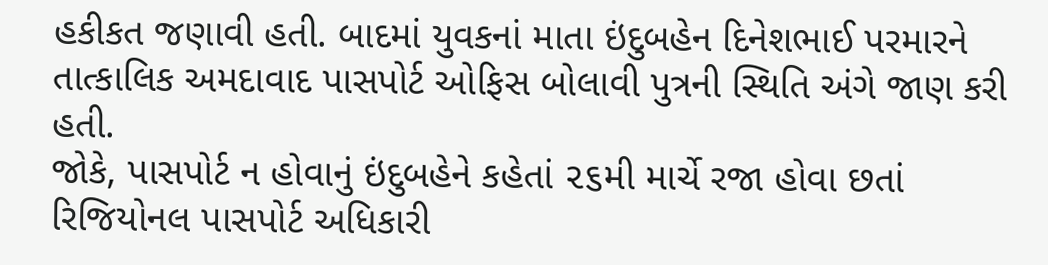હકીકત જણાવી હતી. બાદમાં યુવકનાં માતા ઇંદુબહેન દિનેશભાઈ પરમારને તાત્કાલિક અમદાવાદ પાસપોર્ટ ઓફિસ બોલાવી પુત્રની સ્થિતિ અંગે જાણ કરી હતી.
જોકે, પાસપોર્ટ ન હોવાનું ઇંદુબહેને કહેતાં ૨૬મી માર્ચે રજા હોવા છતાં રિજિયોનલ પાસપોર્ટ અધિકારી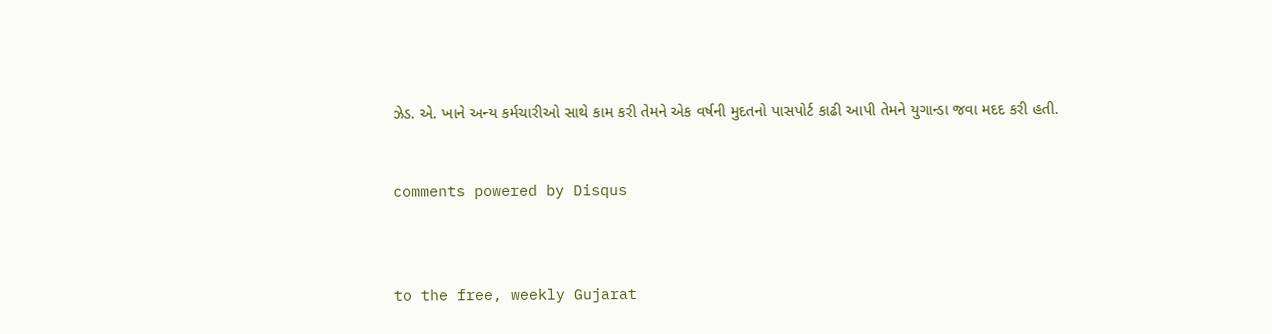ઝેડ. એ. ખાને અન્ય કર્મચારીઓ સાથે કામ કરી તેમને એક વર્ષની મુદતનો પાસપોર્ટ કાઢી આપી તેમને યુગાન્ડા જવા મદદ કરી હતી.


comments powered by Disqus



to the free, weekly Gujarat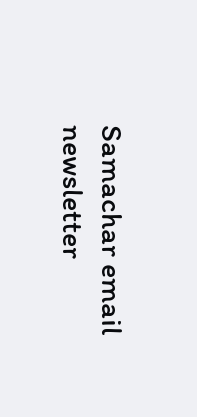Samachar email newsletter